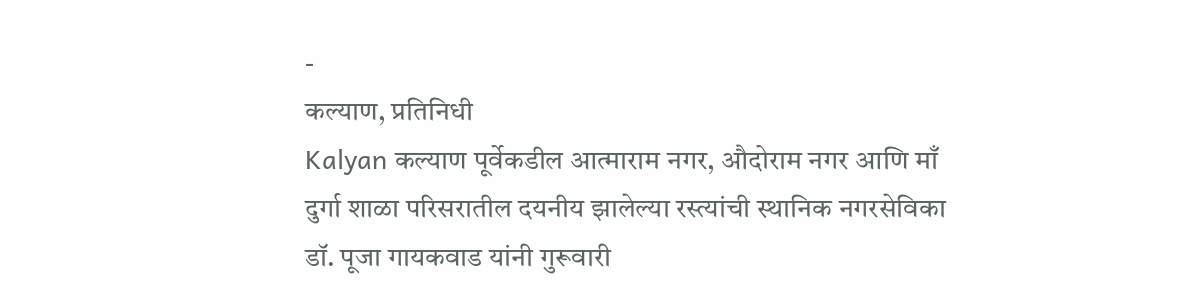-
कल्याण, प्रतिनिधी
Kalyan कल्याण पूर्वेकडील आत्माराम नगर, औदोराम नगर आणि माँ दुर्गा शाळा परिसरातील दयनीय झालेल्या रस्त्यांची स्थानिक नगरसेविका डॉ. पूजा गायकवाड यांनी गुरूवारी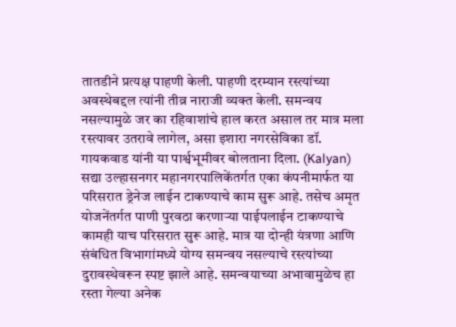तातडीने प्रत्यक्ष पाहणी केली. पाहणी दरम्यान रस्त्यांच्या अवस्थेबद्दल त्यांनी तीव्र नाराजी व्यक्त केली. समन्वय नसल्यामुळे जर का रहिवाशांचे हाल करत असाल तर मात्र मला रस्त्यावर उतरावे लागेल, असा इशारा नगरसेविका डॉ. गायकवाड यांनी या पार्श्वभूमीवर बोलताना दिला. (Kalyan)
सद्या उल्हासनगर महानगरपालिकेंतर्गत एका कंपनीमार्फत या परिसरात ड्रेनेज लाईन टाकण्याचे काम सुरू आहे. तसेच अमृत योजनेंतर्गत पाणी पुरवठा करणाऱ्या पाईपलाईन टाकण्याचे कामही याच परिसरात सुरू आहे. मात्र या दोन्ही यंत्रणा आणि संबंधित विभागांमध्ये योग्य समन्वय नसल्याचे रस्त्यांच्या दुरावस्थेवरून स्पष्ट झाले आहे. समन्वयाच्या अभावामुळेच हा रस्ता गेल्या अनेक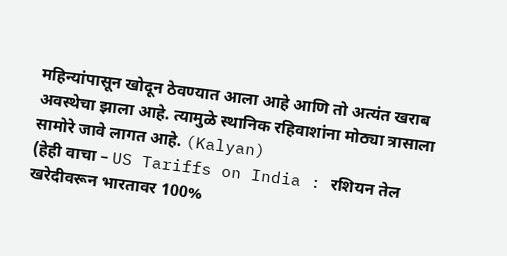महिन्यांपासून खोदून ठेवण्यात आला आहे आणि तो अत्यंत खराब अवस्थेचा झाला आहे. त्यामुळे स्थानिक रहिवाशांना मोठ्या त्रासाला सामोरे जावे लागत आहे. (Kalyan)
(हेही वाचा – US Tariffs on India : रशियन तेल खरेदीवरून भारतावर 100%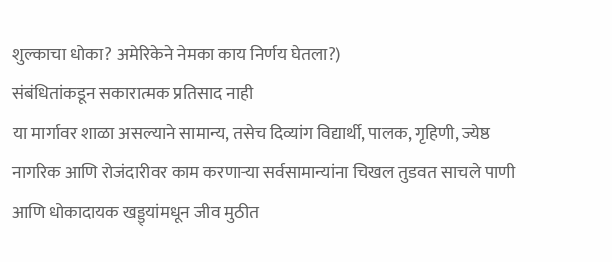शुल्काचा धोका? अमेरिकेने नेमका काय निर्णय घेतला?)
संबंधितांकडून सकारात्मक प्रतिसाद नाही
या मार्गावर शाळा असल्याने सामान्य, तसेच दिव्यांग विद्यार्थी, पालक, गृहिणी, ज्येष्ठ नागरिक आणि रोजंदारीवर काम करणाऱ्या सर्वसामान्यांना चिखल तुडवत साचले पाणी आणि धोकादायक खड्ड्यांमधून जीव मुठीत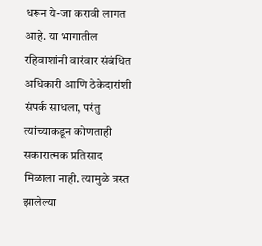धरून ये-जा करावी लागत आहे. या भागातील रहिवाशांनी वारंवार संबंधित अधिकारी आणि ठेकेदारांशी संपर्क साधला, परंतु त्यांच्याकडून कोणताही सकारात्मक प्रतिसाद मिळाला नाही. त्यामुळे त्रस्त झालेल्या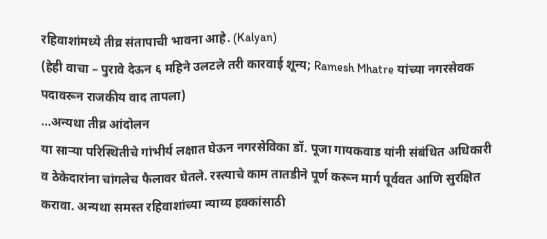रहिवाशांमध्ये तीव्र संतापाची भावना आहे. (Kalyan)
(हेही वाचा – पुरावे देऊन ६ महिने उलटले तरी कारवाई शून्य; Ramesh Mhatre यांच्या नगरसेवक पदावरून राजकीय वाद तापला)
…अन्यथा तीव्र आंदोलन
या साऱ्या परिस्थितीचे गांभीर्य लक्षात घेऊन नगरसेविका डॉ. पूजा गायकवाड यांनी संबंधित अधिकारी व ठेकेदारांना चांगलेच फैलावर घेतले. रस्त्याचे काम तातडीने पूर्ण करून मार्ग पूर्ववत आणि सुरक्षित करावा. अन्यथा समस्त रहिवाशांच्या न्याय्य हक्कांसाठी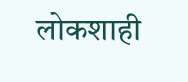लोकशाही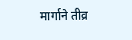मार्गाने तीव्र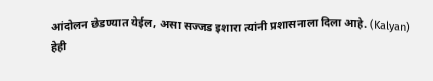आंदोलन छेडण्यात येईल, असा सज्जड इशारा त्यांनी प्रशासनाला दिला आहे. (Kalyan)
हेही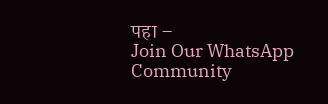पहा –
Join Our WhatsApp Community